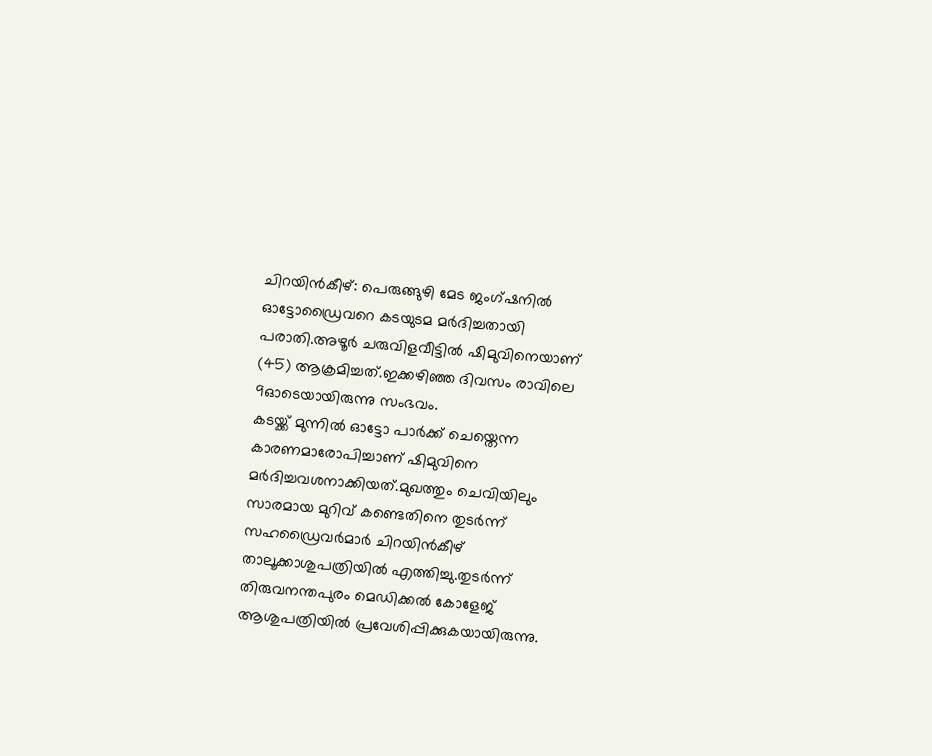ചിറയിൻകീഴ്: പെരുങ്ങുഴി മേട ജംഗ്ഷനിൽ ഓട്ടോഡ്രൈവറെ കടയുടമ മർദിച്ചതായി പരാതി.അഴൂർ ചരുവിളവീട്ടിൽ ഷിമുവിനെയാണ് (45) ആക്രമിച്ചത്.ഇക്കഴിഞ്ഞ ദിവസം രാവിലെ 9ഓടെയായിരുന്നു സംഭവം.
കടയ്ക്ക് മുന്നിൽ ഓട്ടോ പാർക്ക് ചെയ്തെന്ന കാരണമാരോപിച്ചാണ് ഷിമുവിനെ മർദിച്ചവശനാക്കിയത്.മുഖത്തും ചെവിയിലും സാരമായ മുറിവ് കണ്ടെതിനെ തുടർന്ന് സഹഡ്രൈവർമാർ ചിറയിൻകീഴ് താലൂക്കാശുപത്രിയിൽ എത്തിച്ചു.തുടർന്ന് തിരുവനന്തപുരം മെഡിക്കൽ കോളേജ് ആശുപത്രിയിൽ പ്രവേശിപ്പിക്കുകയായിരുന്നു.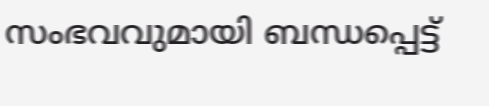സംഭവവുമായി ബന്ധപ്പെട്ട്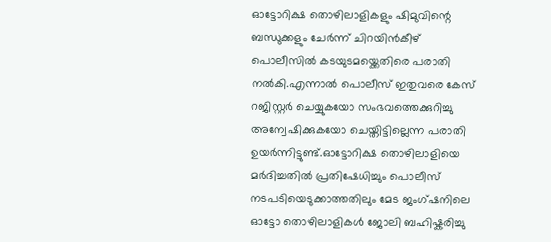ഓട്ടോറിക്ഷ തൊഴിലാളികളും ഷിമുവിന്റെ ബന്ധുക്കളും ചേർന്ന് ചിറയിൻകീഴ് പൊലീസിൽ കടയുടമയ്ക്കെതിരെ പരാതി നൽകി.എന്നാൽ പൊലീസ് ഇതുവരെ കേസ് റജിസ്റ്റർ ചെയ്യുകയോ സംഭവത്തെക്കുറിച്ചു അന്വേഷിക്കുകയോ ചെയ്തിട്ടില്ലെന്ന പരാതി ഉയർന്നിട്ടുണ്ട്.ഓട്ടോറിക്ഷ തൊഴിലാളിയെ മർദിച്ചതിൽ പ്രതിഷേധിച്ചും പൊലീസ് നടപടിയെടുക്കാത്തതിലും മേട ജംഗ്ഷനിലെ ഓട്ടോ തൊഴിലാളികൾ ജോലി ബഹിഷ്കരിച്ചു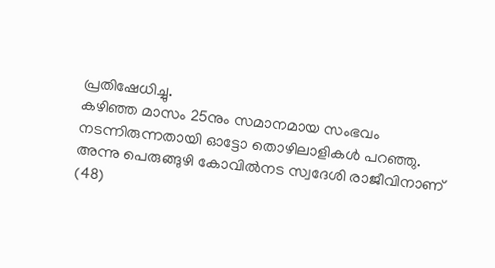പ്രതിഷേധിച്ചു.
കഴിഞ്ഞ മാസം 25നും സമാനമായ സംഭവം നടന്നിരുന്നതായി ഓട്ടോ തൊഴിലാളികൾ പറഞ്ഞു. അന്നു പെരുങ്ങുഴി കോവിൽനട സ്വദേശി രാജീവിനാണ് (48)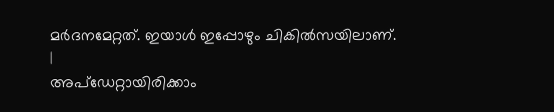മർദനമേറ്റത്. ഇയാൾ ഇപ്പോഴും ചികിൽസയിലാണ്.
|
അപ്ഡേറ്റായിരിക്കാം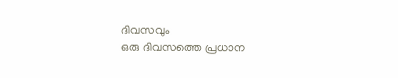ദിവസവും
ഒരു ദിവസത്തെ പ്രധാന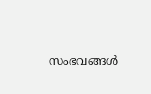സംഭവങ്ങൾ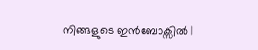നിങ്ങളുടെ ഇൻബോക്സിൽ |